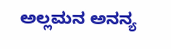ಅಲ್ಲಮನ ಅನನ್ಯ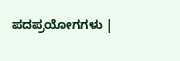ಪದಪ್ರಯೋಗಗಳು |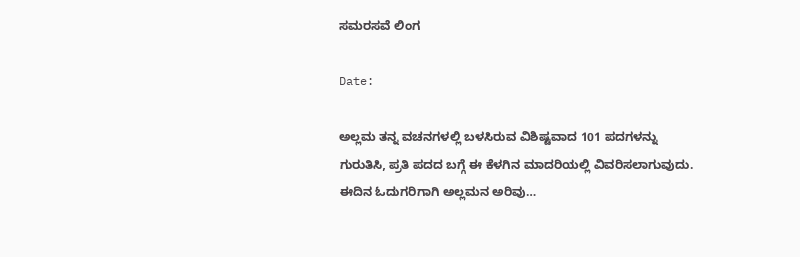ಸಮರಸವೆ ಲಿಂಗ

Date:

ಅಲ್ಲಮ ತನ್ನ ವಚನಗಳಲ್ಲಿ ಬಳಸಿರುವ ವಿಶಿಷ್ಟವಾದ 101 ಪದಗಳನ್ನು ಗುರುತಿಸಿ, ಪ್ರತಿ ಪದದ ಬಗ್ಗೆ ಈ ಕೆಳಗಿನ ಮಾದರಿಯಲ್ಲಿ ವಿವರಿಸಲಾಗುವುದು. ಈದಿನ ಓದುಗರಿಗಾಗಿ ಅಲ್ಲಮನ ಅರಿವು…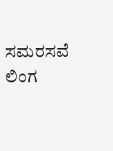ಸಮರಸವೆ ಲಿಂಗ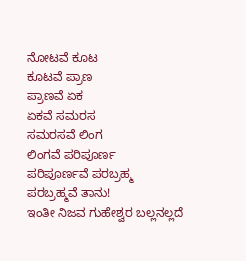ನೋಟವೆ ಕೂಟ
ಕೂಟವೆ ಪ್ರಾಣ
ಪ್ರಾಣವೆ ಏಕ
ಏಕವೆ ಸಮರಸ
ಸಮರಸವೆ ಲಿಂಗ
ಲಿಂಗವೆ ಪರಿಪೂರ್ಣ
ಪರಿಪೂರ್ಣವೆ ಪರಬ್ರಹ್ಮ
ಪರಬ್ರಹ್ಮವೆ ತಾನು!
ಇಂತೀ ನಿಜವ ಗುಹೇಶ್ವರ ಬಲ್ಲನಲ್ಲದೆ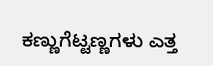ಕಣ್ಣುಗೆಟ್ಟಣ್ಣಗಳು ಎತ್ತ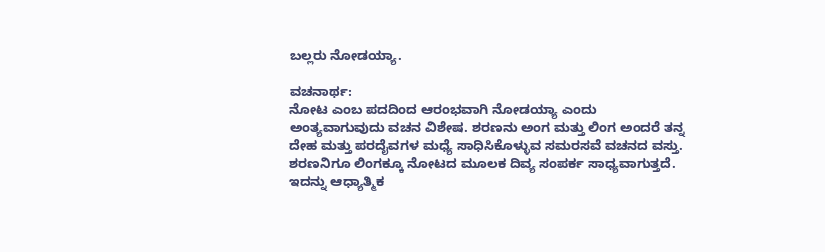ಬಲ್ಲರು ನೋಡಯ್ಯಾ.

ವಚನಾರ್ಥ:
ನೋಟ ಎಂಬ ಪದದಿಂದ ಆರಂಭವಾಗಿ ನೋಡಯ್ಯಾ ಎಂದು ಅಂತ್ಯವಾಗುವುದು ವಚನ ವಿಶೇಷ. ಶರಣನು ಅಂಗ ಮತ್ತು ಲಿಂಗ ಅಂದರೆ ತನ್ನ ದೇಹ ಮತ್ತು ಪರದೈವಗಳ ಮಧ್ಯೆ ಸಾಧಿಸಿಕೊಳ್ಳುವ ಸಮರಸವೆ ವಚನದ ವಸ್ತು. ಶರಣನಿಗೂ ಲಿಂಗಕ್ಕೂ ನೋಟದ ಮೂಲಕ ದಿವ್ಯ ಸಂಪರ್ಕ ಸಾಧ್ಯವಾಗುತ್ತದೆ. ಇದನ್ನು ಆಧ್ಯಾತ್ಮಿಕ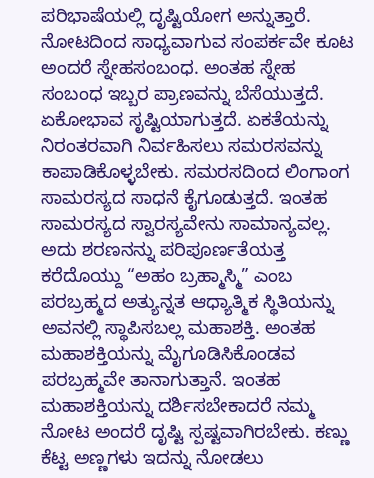ಪರಿಭಾಷೆಯಲ್ಲಿ ದೃಷ್ಟಿಯೋಗ ಅನ್ನುತ್ತಾರೆ. ನೋಟದಿಂದ ಸಾಧ್ಯವಾಗುವ ಸಂಪರ್ಕವೇ ಕೂಟ ಅಂದರೆ ಸ್ನೇಹಸಂಬಂಧ. ಅಂತಹ ಸ್ನೇಹ ಸಂಬಂಧ ಇಬ್ಬರ ಪ್ರಾಣವನ್ನು ಬೆಸೆಯುತ್ತದೆ. ಏಕೋಭಾವ ಸೃಷ್ಟಿಯಾಗುತ್ತದೆ. ಏಕತೆಯನ್ನು ನಿರಂತರವಾಗಿ ನಿರ್ವಹಿಸಲು ಸಮರಸವನ್ನು ಕಾಪಾಡಿಕೊಳ್ಳಬೇಕು. ಸಮರಸದಿಂದ ಲಿಂಗಾಂಗ ಸಾಮರಸ್ಯದ ಸಾಧನೆ ಕೈಗೂಡುತ್ತದೆ. ಇಂತಹ ಸಾಮರಸ್ಯದ ಸ್ವಾರಸ್ಯವೇನು ಸಾಮಾನ್ಯವಲ್ಲ. ಅದು ಶರಣನನ್ನು ಪರಿಪೂರ್ಣತೆಯತ್ತ ಕರೆದೊಯ್ದು “ಅಹಂ ಬ್ರಹ್ಮಾಸ್ಮಿ” ಎಂಬ ಪರಬ್ರಹ್ಮದ ಅತ್ಯುನ್ನತ ಆಧ್ಯಾತ್ಮಿಕ ಸ್ಥಿತಿಯನ್ನು ಅವನಲ್ಲಿ ಸ್ಥಾಪಿಸಬಲ್ಲ ಮಹಾಶಕ್ತಿ. ಅಂತಹ ಮಹಾಶಕ್ತಿಯನ್ನು ಮೈಗೂಡಿಸಿಕೊಂಡವ ಪರಬ್ರಹ್ಮವೇ ತಾನಾಗುತ್ತಾನೆ. ಇಂತಹ ಮಹಾಶಕ್ತಿಯನ್ನು ದರ್ಶಿಸಬೇಕಾದರೆ ನಮ್ಮ ನೋಟ ಅಂದರೆ ದೃಷ್ಟಿ ಸ್ಪಷ್ಟವಾಗಿರಬೇಕು. ಕಣ್ಣು ಕೆಟ್ಟ ಅಣ್ಣಗಳು ಇದನ್ನು ನೋಡಲು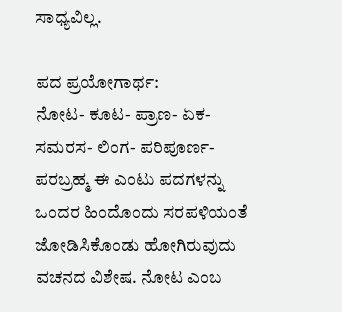ಸಾಧ್ಯವಿಲ್ಲ.

ಪದ ಪ್ರಯೋಗಾರ್ಥ:
ನೋಟ- ಕೂಟ- ಪ್ರಾಣ- ಏಕ- ಸಮರಸ- ಲಿಂಗ- ಪರಿಪೂರ್ಣ- ಪರಬ್ರಹ್ಮ ಈ ಎಂಟು ಪದಗಳನ್ನು ಒಂದರ ಹಿಂದೊಂದು ಸರಪಳಿಯಂತೆ ಜೋಡಿಸಿಕೊಂಡು ಹೋಗಿರುವುದು ವಚನದ ವಿಶೇಷ. ನೋಟ ಎಂಬ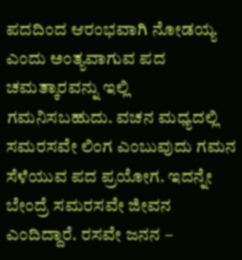ಪದದಿಂದ ಆರಂಭವಾಗಿ ನೋಡಯ್ಯ ಎಂದು ಅಂತ್ಯವಾಗುವ ಪದ ಚಮತ್ಕಾರವನ್ನು ಇಲ್ಲಿ ಗಮನಿಸಬಹುದು. ವಚನ ಮಧ್ಯದಲ್ಲಿ ಸಮರಸವೇ ಲಿಂಗ ಎಂಬುವುದು ಗಮನ ಸೆಳೆಯುವ ಪದ ಪ್ರಯೋಗ. ಇದನ್ನೇ ಬೇಂದ್ರೆ ಸಮರಸವೇ ಜೀವನ ಎಂದಿದ್ದಾರೆ. ರಸವೇ ಜನನ –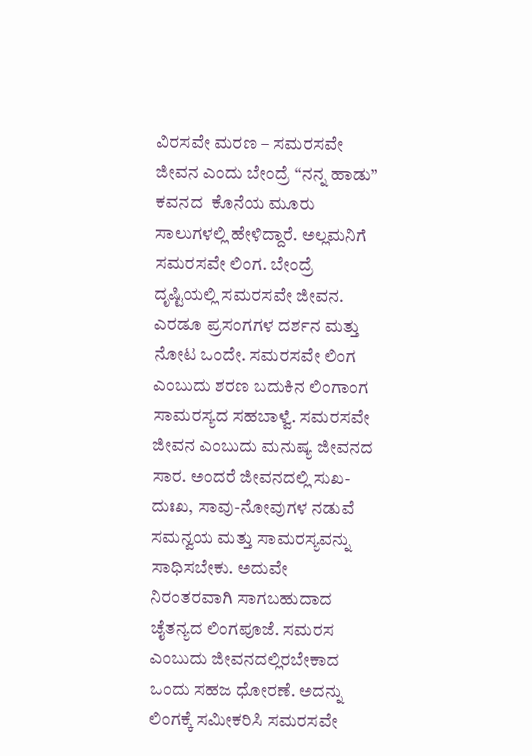ವಿರಸವೇ ಮರಣ – ಸಮರಸವೇ ಜೀವನ ಎಂದು ಬೇಂದ್ರೆ “ನನ್ನ ಹಾಡು” ಕವನದ  ಕೊನೆಯ ಮೂರು ಸಾಲುಗಳಲ್ಲಿ ಹೇಳಿದ್ದಾರೆ. ಅಲ್ಲಮನಿಗೆ ಸಮರಸವೇ ಲಿಂಗ. ಬೇಂದ್ರೆ ದೃಷ್ಟಿಯಲ್ಲಿ ಸಮರಸವೇ ಜೀವನ. ಎರಡೂ ಪ್ರಸಂಗಗಳ ದರ್ಶನ ಮತ್ತು ನೋಟ ಒಂದೇ. ಸಮರಸವೇ ಲಿಂಗ ಎಂಬುದು ಶರಣ ಬದುಕಿನ ಲಿಂಗಾಂಗ ಸಾಮರಸ್ಯದ ಸಹಬಾಳ್ವೆ. ಸಮರಸವೇ ಜೀವನ ಎಂಬುದು ಮನುಷ್ಯ ಜೀವನದ ಸಾರ. ಅಂದರೆ ಜೀವನದಲ್ಲಿ ಸುಖ-ದುಃಖ, ಸಾವು-ನೋವುಗಳ ನಡುವೆ ಸಮನ್ವಯ ಮತ್ತು ಸಾಮರಸ್ಯವನ್ನು ಸಾಧಿಸಬೇಕು. ಅದುವೇ ನಿರಂತರವಾಗಿ ಸಾಗಬಹುದಾದ ಚೈತನ್ಯದ ಲಿಂಗಪೂಜೆ. ಸಮರಸ ಎಂಬುದು ಜೀವನದಲ್ಲಿರಬೇಕಾದ ಒಂದು ಸಹಜ ಧೋರಣೆ. ಅದನ್ನು ಲಿಂಗಕ್ಕೆ ಸಮೀಕರಿಸಿ ಸಮರಸವೇ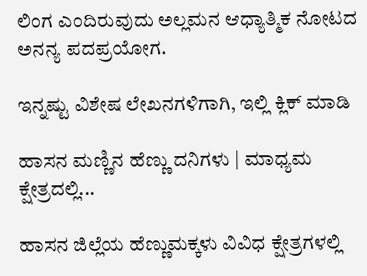ಲಿಂಗ ಎಂದಿರುವುದು ಅಲ್ಲಮನ ಆಧ್ಯಾತ್ಮಿಕ ನೋಟದ ಅನನ್ಯ ಪದಪ್ರಯೋಗ.

ಇನ್ನಷ್ಟು ವಿಶೇಷ ಲೇಖನಗಳಿಗಾಗಿ, ಇಲ್ಲಿ ಕ್ಲಿಕ್ ಮಾಡಿ

ಹಾಸನ ಮಣ್ಣಿನ ಹೆಣ್ಣು ದನಿಗಳು | ಮಾಧ್ಯಮ ಕ್ಷೇತ್ರದಲ್ಲಿ...

ಹಾಸನ ಜಿಲ್ಲೆಯ ಹೆಣ್ಣುಮಕ್ಕಳು ವಿವಿಧ ಕ್ಷೇತ್ರಗಳಲ್ಲಿ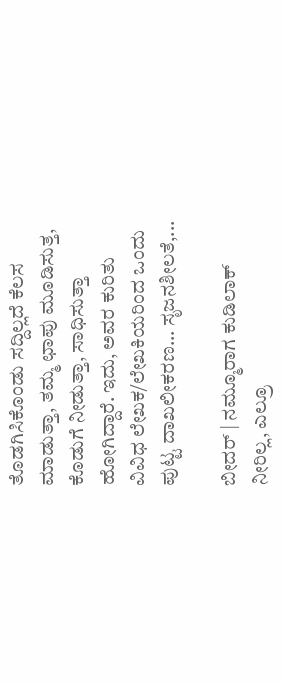ತೊಡಗಿಸಿಕೊಂಡು ಸದ್ದಿಲ್ಲದೆ ಕೆಲಸ ಮಾಡುತ್ತಾ, ತಮ್ಮ ಛಾಪು ಮೂಡಿಸುತ್ತ, ಕೊಡುಗೆ ನೀಡುತ್ತಾ, ಸಾಧಿಸುತ್ತಾ ಹೋಗಿದ್ದಾರೆ. ಇದು, ಅವರ ಕುರಿತು ವಿವಿಧ ಲೇಖಕ/ಲೇಖಕಿಯರಿಂದ ಒಂದು ಪುಟ್ಟ ದಾಖಲೀಕರಣ… ಸೃಜನಶೀಲತೆ,...

ಬೀದರ್ | ನಮ್ಮೂರಾಗ ಕುಡಿಲಾಕ್ ನೀರಿಲ್ಲ, ಎಲ್ರೂ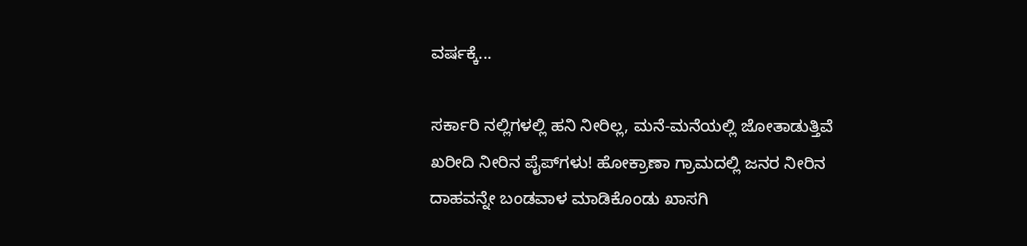ವರ್ಷಕ್ಕೆ...

ಸರ್ಕಾರಿ ನಲ್ಲಿಗಳಲ್ಲಿ ಹನಿ ನೀರಿಲ್ಲ, ಮನೆ-ಮನೆಯಲ್ಲಿ ಜೋತಾಡುತ್ತಿವೆ ಖರೀದಿ ನೀರಿನ ಪೈಪ್‌ಗಳು! ಹೋಕ್ರಾಣಾ ಗ್ರಾಮದಲ್ಲಿ ಜನರ ನೀರಿನ ದಾಹವನ್ನೇ ಬಂಡವಾಳ ಮಾಡಿಕೊಂಡು ಖಾಸಗಿ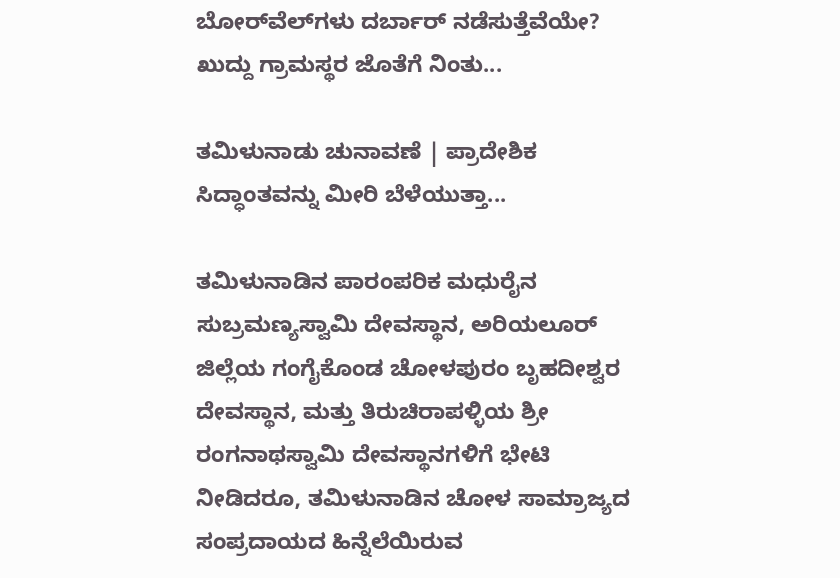ಬೋರ್‌ವೆಲ್‌ಗಳು ದರ್ಬಾರ್‌ ನಡೆಸುತ್ತೆವೆಯೇ? ಖುದ್ದು ಗ್ರಾಮಸ್ಥರ ಜೊತೆಗೆ ನಿಂತು...

ತಮಿಳುನಾಡು ಚುನಾವಣೆ | ಪ್ರಾದೇಶಿಕ ಸಿದ್ಧಾಂತವನ್ನು ಮೀರಿ ಬೆಳೆಯುತ್ತಾ...

ತಮಿಳುನಾಡಿನ ಪಾರಂಪರಿಕ ಮಧುರೈನ ಸುಬ್ರಮಣ್ಯಸ್ವಾಮಿ ದೇವಸ್ಥಾನ, ಅರಿಯಲೂರ್ ಜಿಲ್ಲೆಯ ಗಂಗೈಕೊಂಡ ಚೋಳಪುರಂ ಬೃಹದೀಶ್ವರ ದೇವಸ್ಥಾನ, ಮತ್ತು ತಿರುಚಿರಾಪಳ್ಳಿಯ ಶ್ರೀ ರಂಗನಾಥಸ್ವಾಮಿ ದೇವಸ್ಥಾನಗಳಿಗೆ ಭೇಟಿ ನೀಡಿದರೂ, ತಮಿಳುನಾಡಿನ ಚೋಳ ಸಾಮ್ರಾಜ್ಯದ ಸಂಪ್ರದಾಯದ ಹಿನ್ನೆಲೆಯಿರುವ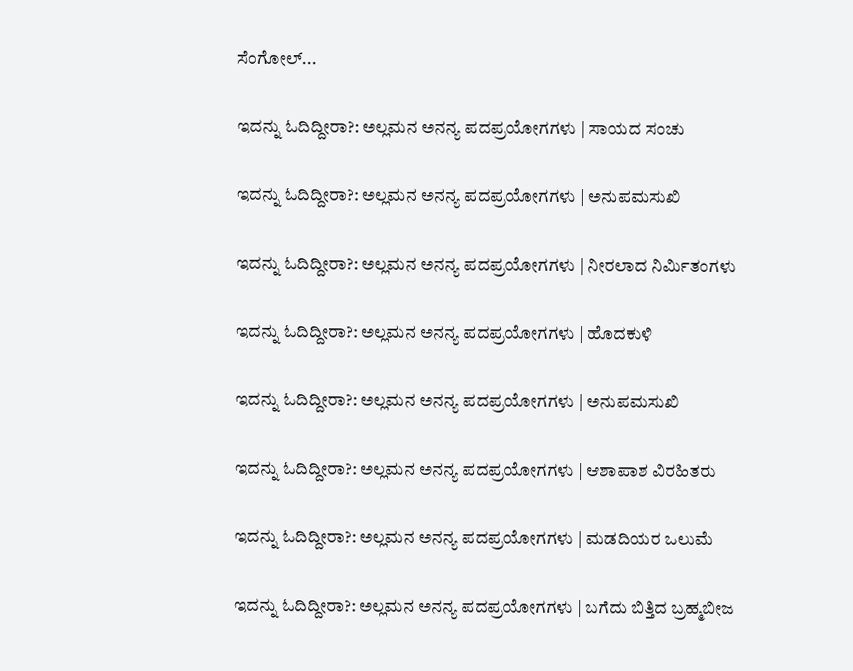ಸೆಂಗೋಲ್...

ಇದನ್ನು ಓದಿದ್ದೀರಾ?: ಅಲ್ಲಮನ ಅನನ್ಯ ಪದಪ್ರಯೋಗಗಳು | ಸಾಯದ ಸಂಚು

ಇದನ್ನು ಓದಿದ್ದೀರಾ?: ಅಲ್ಲಮನ ಅನನ್ಯ ಪದಪ್ರಯೋಗಗಳು | ಅನುಪಮಸುಖಿ

ಇದನ್ನು ಓದಿದ್ದೀರಾ?: ಅಲ್ಲಮನ ಅನನ್ಯ ಪದಪ್ರಯೋಗಗಳು | ನೀರಲಾದ ನಿರ್ಮಿತಂಗಳು

ಇದನ್ನು ಓದಿದ್ದೀರಾ?: ಅಲ್ಲಮನ ಅನನ್ಯ ಪದಪ್ರಯೋಗಗಳು | ಹೊದಕುಳಿ

ಇದನ್ನು ಓದಿದ್ದೀರಾ?: ಅಲ್ಲಮನ ಅನನ್ಯ ಪದಪ್ರಯೋಗಗಳು | ಅನುಪಮಸುಖಿ

ಇದನ್ನು ಓದಿದ್ದೀರಾ?: ಅಲ್ಲಮನ ಅನನ್ಯ ಪದಪ್ರಯೋಗಗಳು | ಆಶಾಪಾಶ ವಿರಹಿತರು

ಇದನ್ನು ಓದಿದ್ದೀರಾ?: ಅಲ್ಲಮನ ಅನನ್ಯ ಪದಪ್ರಯೋಗಗಳು | ಮಡದಿಯರ ಒಲುಮೆ

ಇದನ್ನು ಓದಿದ್ದೀರಾ?: ಅಲ್ಲಮನ ಅನನ್ಯ ಪದಪ್ರಯೋಗಗಳು | ಬಗೆದು ಬಿತ್ತಿದ ಬ್ರಹ್ಮಬೀಜ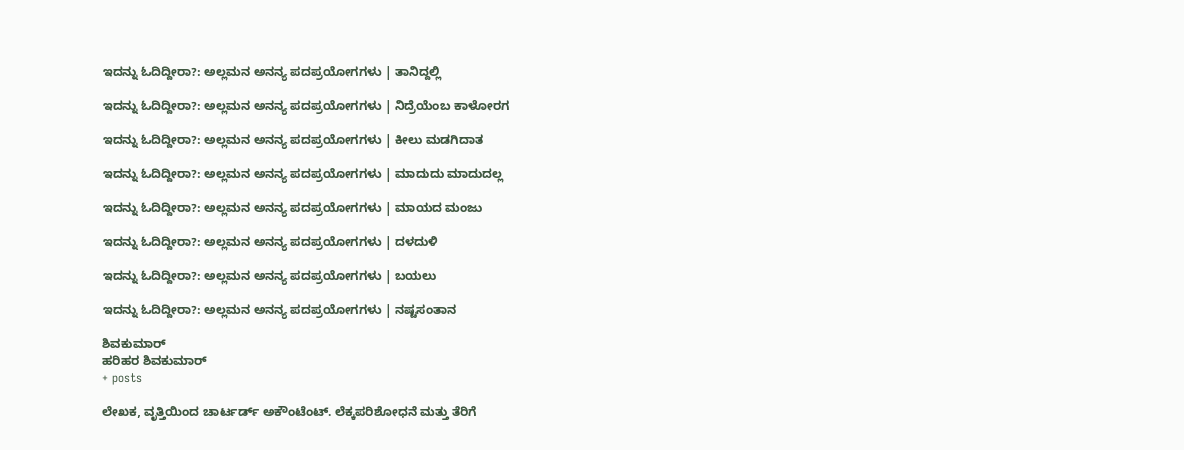ಇದನ್ನು ಓದಿದ್ದೀರಾ?: ಅಲ್ಲಮನ ಅನನ್ಯ ಪದಪ್ರಯೋಗಗಳು | ತಾನಿದ್ದಲ್ಲಿ

ಇದನ್ನು ಓದಿದ್ದೀರಾ?: ಅಲ್ಲಮನ ಅನನ್ಯ ಪದಪ್ರಯೋಗಗಳು | ನಿದ್ರೆಯೆಂಬ ಕಾಳೋರಗ

ಇದನ್ನು ಓದಿದ್ದೀರಾ?: ಅಲ್ಲಮನ ಅನನ್ಯ ಪದಪ್ರಯೋಗಗಳು | ಕೀಲು ಮಡಗಿದಾತ

ಇದನ್ನು ಓದಿದ್ದೀರಾ?: ಅಲ್ಲಮನ ಅನನ್ಯ ಪದಪ್ರಯೋಗಗಳು | ಮಾದುದು ಮಾದುದಲ್ಲ

ಇದನ್ನು ಓದಿದ್ದೀರಾ?: ಅಲ್ಲಮನ ಅನನ್ಯ ಪದಪ್ರಯೋಗಗಳು | ಮಾಯದ ಮಂಜು

ಇದನ್ನು ಓದಿದ್ದೀರಾ?: ಅಲ್ಲಮನ ಅನನ್ಯ ಪದಪ್ರಯೋಗಗಳು | ದಳದುಳಿ

ಇದನ್ನು ಓದಿದ್ದೀರಾ?: ಅಲ್ಲಮನ ಅನನ್ಯ ಪದಪ್ರಯೋಗಗಳು | ಬಯಲು

ಇದನ್ನು ಓದಿದ್ದೀರಾ?: ಅಲ್ಲಮನ ಅನನ್ಯ ಪದಪ್ರಯೋಗಗಳು | ನಷ್ಟಸಂತಾನ

ಶಿವಕುಮಾರ್
ಹರಿಹರ ಶಿವಕುಮಾರ್
+ posts

ಲೇಖಕ, ವೃತ್ತಿಯಿಂದ ಚಾರ್ಟರ್ಡ್ ಅಕೌಂಟೆಂಟ್. ಲೆಕ್ಕಪರಿಶೋಧನೆ ಮತ್ತು ತೆರಿಗೆ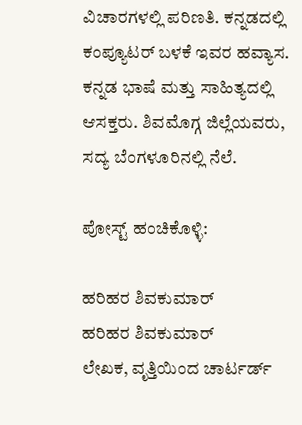ವಿಚಾರಗಳಲ್ಲಿ ಪರಿಣತಿ. ಕನ್ನಡದಲ್ಲಿ ಕಂಪ್ಯೂಟರ್ ಬಳಕೆ ಇವರ ಹವ್ಯಾಸ. ಕನ್ನಡ ಭಾಷೆ ಮತ್ತು ಸಾಹಿತ್ಯದಲ್ಲಿ ಆಸಕ್ತರು. ಶಿವಮೊಗ್ಗ ಜಿಲ್ಲೆಯವರು, ಸದ್ಯ ಬೆಂಗಳೂರಿನಲ್ಲಿ ನೆಲೆ.

ಪೋಸ್ಟ್ ಹಂಚಿಕೊಳ್ಳಿ:

ಹರಿಹರ ಶಿವಕುಮಾರ್
ಹರಿಹರ ಶಿವಕುಮಾರ್
ಲೇಖಕ, ವೃತ್ತಿಯಿಂದ ಚಾರ್ಟರ್ಡ್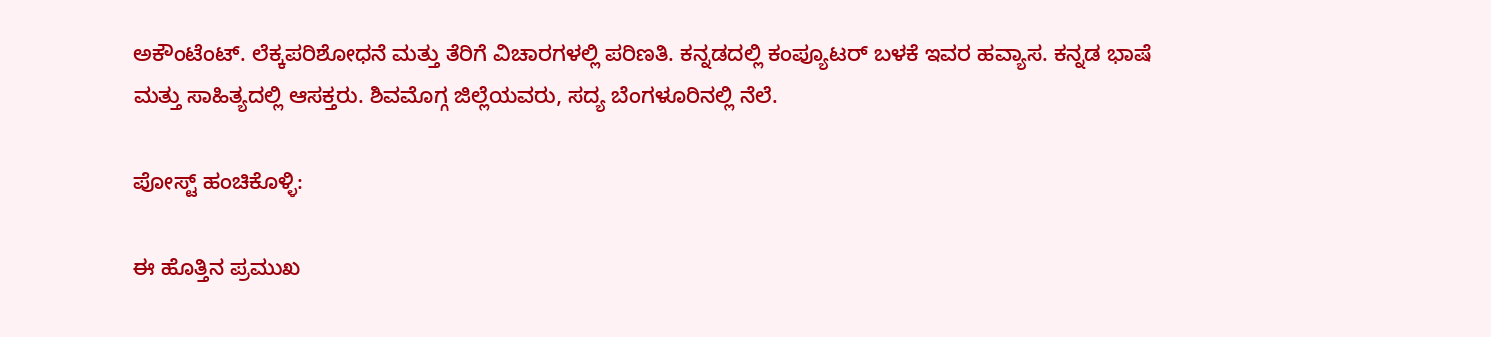ಅಕೌಂಟೆಂಟ್. ಲೆಕ್ಕಪರಿಶೋಧನೆ ಮತ್ತು ತೆರಿಗೆ ವಿಚಾರಗಳಲ್ಲಿ ಪರಿಣತಿ. ಕನ್ನಡದಲ್ಲಿ ಕಂಪ್ಯೂಟರ್ ಬಳಕೆ ಇವರ ಹವ್ಯಾಸ. ಕನ್ನಡ ಭಾಷೆ ಮತ್ತು ಸಾಹಿತ್ಯದಲ್ಲಿ ಆಸಕ್ತರು. ಶಿವಮೊಗ್ಗ ಜಿಲ್ಲೆಯವರು, ಸದ್ಯ ಬೆಂಗಳೂರಿನಲ್ಲಿ ನೆಲೆ.

ಪೋಸ್ಟ್ ಹಂಚಿಕೊಳ್ಳಿ:

ಈ ಹೊತ್ತಿನ ಪ್ರಮುಖ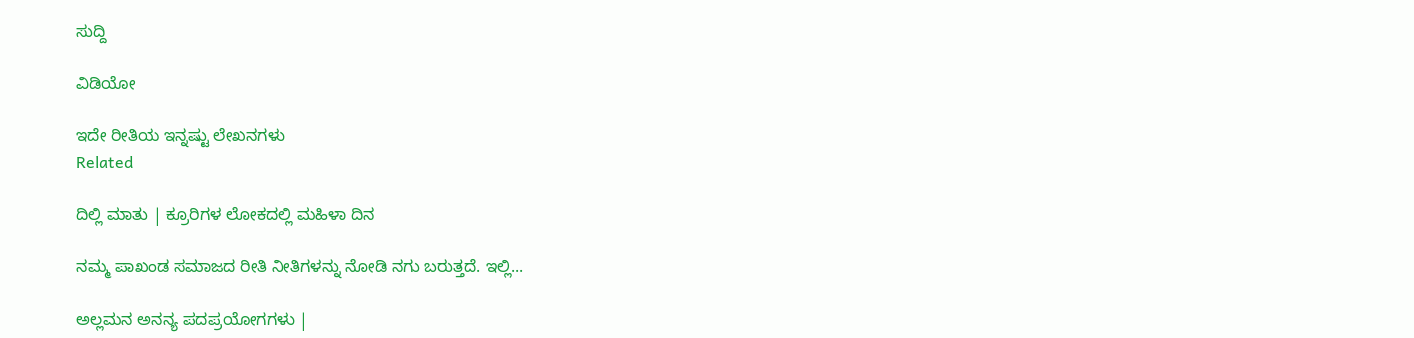ಸುದ್ದಿ

ವಿಡಿಯೋ

ಇದೇ ರೀತಿಯ ಇನ್ನಷ್ಟು ಲೇಖನಗಳು
Related

ದಿಲ್ಲಿ ಮಾತು | ಕ್ರೂರಿಗಳ ಲೋಕದಲ್ಲಿ ಮಹಿಳಾ ದಿನ

ನಮ್ಮ ಪಾಖಂಡ ಸಮಾಜದ ರೀತಿ ನೀತಿಗಳನ್ನು ನೋಡಿ ನಗು ಬರುತ್ತದೆ. ಇಲ್ಲಿ...

ಅಲ್ಲಮನ ಅನನ್ಯ ಪದಪ್ರಯೋಗಗಳು |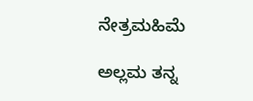ನೇತ್ರಮಹಿಮೆ

ಅಲ್ಲಮ ತನ್ನ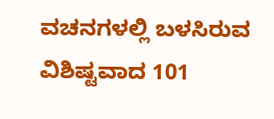ವಚನಗಳಲ್ಲಿ ಬಳಸಿರುವ ವಿಶಿಷ್ಟವಾದ 101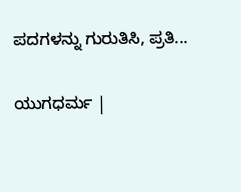ಪದಗಳನ್ನು ಗುರುತಿಸಿ, ಪ್ರತಿ...

ಯುಗಧರ್ಮ |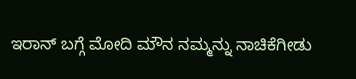ಇರಾನ್ ಬಗ್ಗೆ ಮೋದಿ ಮೌನ ನಮ್ಮನ್ನು ನಾಚಿಕೆಗೀಡು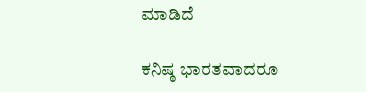ಮಾಡಿದೆ

ಕನಿಷ್ಠ ಭಾರತವಾದರೂ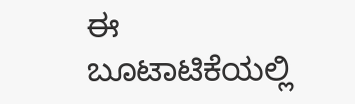ಈ ಬೂಟಾಟಿಕೆಯಲ್ಲಿ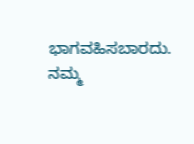ಭಾಗವಹಿಸಬಾರದು. ನಮ್ಮ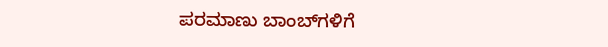ಪರಮಾಣು ಬಾಂಬ್‌ಗಳಿಗೆ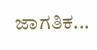ಜಾಗತಿಕ...